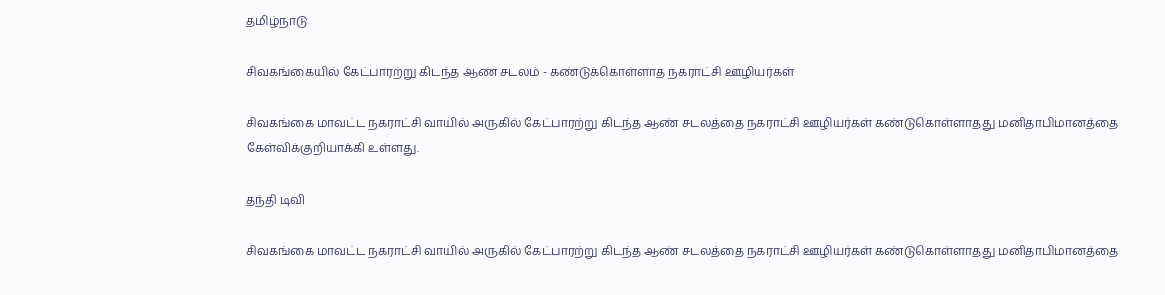தமிழ்நாடு

சிவகங்கையில் கேட்பாரற்று கிடந்த ஆண் சடலம் - கண்டுக்கொள்ளாத நகராட்சி ஊழியர்கள்

சிவகங்கை மாவட்ட நகராட்சி வாயில் அருகில் கேட்பாரற்று கிடந்த ஆண் சடலத்தை நகராட்சி ஊழியர்கள் கண்டுகொள்ளாதது மனிதாபிமானத்தை கேள்விக்குறியாக்கி உள்ளது.

தந்தி டிவி

சிவகங்கை மாவட்ட நகராட்சி வாயில் அருகில் கேட்பாரற்று கிடந்த ஆண் சடலத்தை நகராட்சி ஊழியர்கள் கண்டுகொள்ளாதது மனிதாபிமானத்தை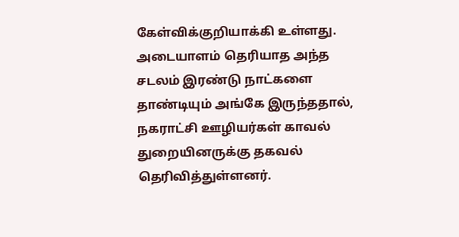கேள்விக்குறியாக்கி உள்ளது. அடையாளம் தெரியாத அந்த சடலம் இரண்டு நாட்களை தாண்டியும் அங்கே இருந்ததால், நகராட்சி ஊழியர்கள் காவல் துறையினருக்கு தகவல் தெரிவித்துள்ளனர்.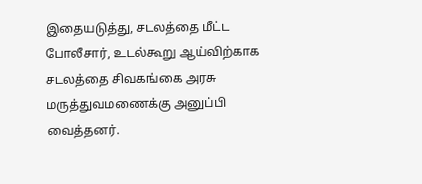இதையடுத்து, சடலத்தை மீட்ட போலீசார், உடல்கூறு ஆய்விற்காக சடலத்தை சிவகங்கை அரசு மருத்துவமணைக்கு அனுப்பி வைத்தனர்.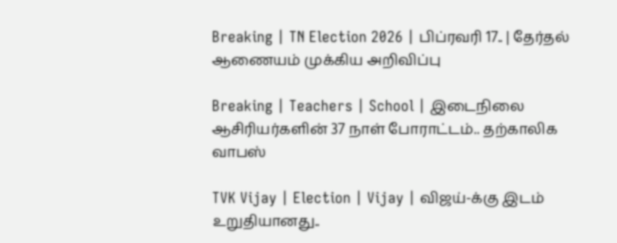Breaking | TN Election 2026 | பிப்ரவரி 17.. | தேர்தல் ஆணையம் முக்கிய அறிவிப்பு

Breaking | Teachers | School | இடைநிலை ஆசிரியர்களின் 37 நாள் போராட்டம்.. தற்காலிக வாபஸ்

TVK Vijay | Election | Vijay | விஜய்-க்கு இடம் உறுதியானது..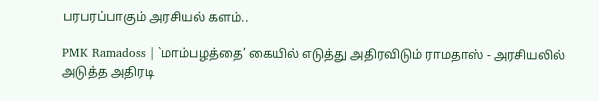பரபரப்பாகும் அரசியல் களம்..

PMK Ramadoss | `மாம்பழத்தை’ கையில் எடுத்து அதிரவிடும் ராமதாஸ் - அரசியலில் அடுத்த அதிரடி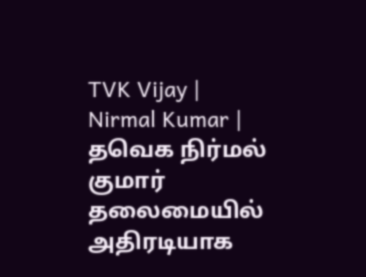TVK Vijay | Nirmal Kumar | தவெக நிர்மல் குமார் தலைமையில் அதிரடியாக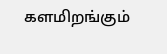களமிறங்கும்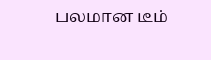பலமான டீம்